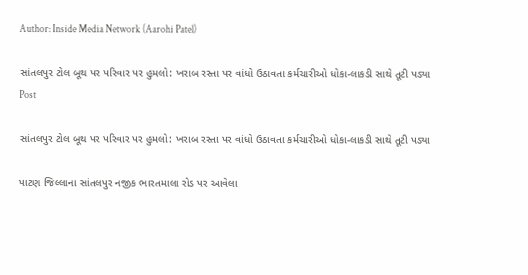Author: Inside Media Network (Aarohi Patel)

સાંતલપુર ટોલ બૂથ પર પરિવાર પર હુમલો: ખરાબ રસ્તા પર વાંધો ઉઠાવતા કર્મચારીઓ ધોકા-લાકડી સાથે તૂટી પડ્યા
Post

સાંતલપુર ટોલ બૂથ પર પરિવાર પર હુમલો: ખરાબ રસ્તા પર વાંધો ઉઠાવતા કર્મચારીઓ ધોકા-લાકડી સાથે તૂટી પડ્યા

પાટણ જિલ્લાના સાંતલપુર નજીક ભારતમાલા રોડ પર આવેલા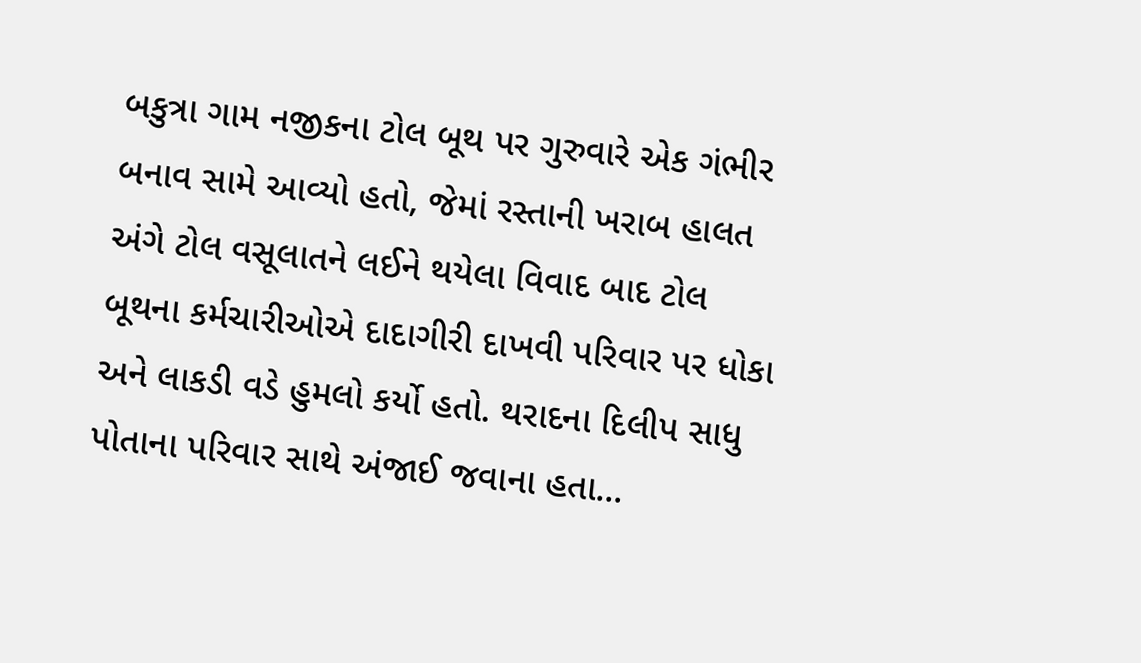બકુત્રા ગામ નજીકના ટોલ બૂથ પર ગુરુવારે એક ગંભીર બનાવ સામે આવ્યો હતો, જેમાં રસ્તાની ખરાબ હાલત અંગે ટોલ વસૂલાતને લઈને થયેલા વિવાદ બાદ ટોલ બૂથના કર્મચારીઓએ દાદાગીરી દાખવી પરિવાર પર ધોકા અને લાકડી વડે હુમલો કર્યો હતો. થરાદના દિલીપ સાધુ પોતાના પરિવાર સાથે અંજાઈ જવાના હતા...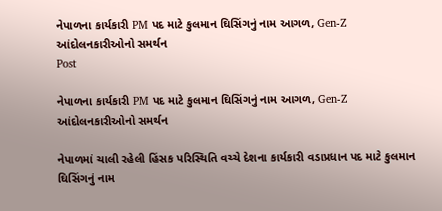નેપાળના કાર્યકારી PM પદ માટે કુલમાન ઘિસિંગનું નામ આગળ, Gen-Z આંદોલનકારીઓનો સમર્થન
Post

નેપાળના કાર્યકારી PM પદ માટે કુલમાન ઘિસિંગનું નામ આગળ, Gen-Z આંદોલનકારીઓનો સમર્થન

નેપાળમાં ચાલી રહેલી હિંસક પરિસ્થિતિ વચ્ચે દેશના કાર્યકારી વડાપ્રધાન પદ માટે કુલમાન ઘિસિંગનું નામ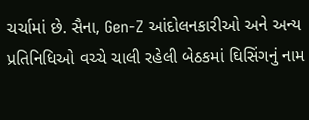ચર્ચામાં છે. સૈના, Gen-Z આંદોલનકારીઓ અને અન્ય પ્રતિનિધિઓ વચ્ચે ચાલી રહેલી બેઠકમાં ઘિસિંગનું નામ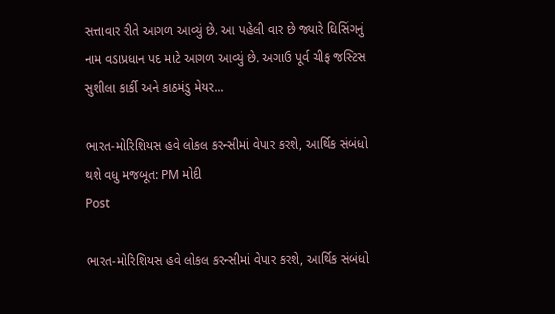સત્તાવાર રીતે આગળ આવ્યું છે. આ પહેલી વાર છે જ્યારે ઘિસિંગનું નામ વડાપ્રધાન પદ માટે આગળ આવ્યું છે. અગાઉ પૂર્વ ચીફ જસ્ટિસ સુશીલા કાર્કી અને કાઠમંડુ મેયર...

ભારત-મોરિશિયસ હવે લોકલ કરન્સીમાં વેપાર કરશે, આર્થિક સંબંધો થશે વધુ મજબૂત: PM મોદી
Post

ભારત-મોરિશિયસ હવે લોકલ કરન્સીમાં વેપાર કરશે, આર્થિક સંબંધો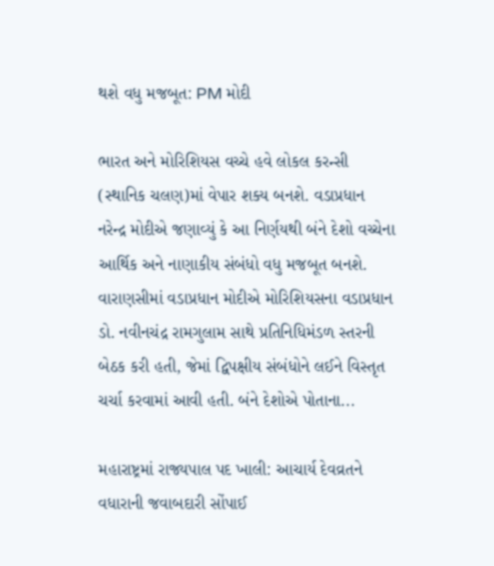થશે વધુ મજબૂત: PM મોદી

ભારત અને મોરિશિયસ વચ્ચે હવે લોકલ કરન્સી (સ્થાનિક ચલણ)માં વેપાર શક્ય બનશે. વડાપ્રધાન નરેન્દ્ર મોદીએ જણાવ્યું કે આ નિર્ણયથી બંને દેશો વચ્ચેના આર્થિક અને નાણાકીય સંબંધો વધુ મજબૂત બનશે. વારાણસીમાં વડાપ્રધાન મોદીએ મોરિશિયસના વડાપ્રધાન ડો. નવીનચંદ્ર રામગુલામ સાથે પ્રતિનિધિમંડળ સ્તરની બેઠક કરી હતી, જેમાં દ્વિપક્ષીય સંબંધોને લઈને વિસ્તૃત ચર્ચા કરવામાં આવી હતી. બંને દેશોએ પોતાના...

મહારાષ્ટ્રમાં રાજ્યપાલ પદ ખાલી: આચાર્ય દેવવ્રતને વધારાની જવાબદારી સોંપાઈ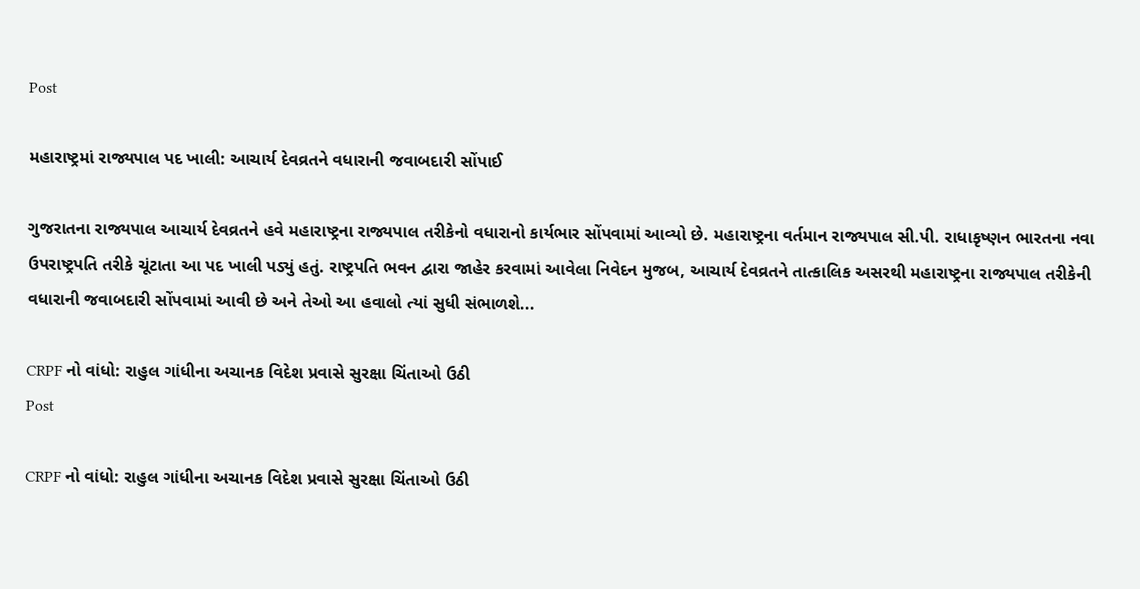Post

મહારાષ્ટ્રમાં રાજ્યપાલ પદ ખાલી: આચાર્ય દેવવ્રતને વધારાની જવાબદારી સોંપાઈ

ગુજરાતના રાજ્યપાલ આચાર્ય દેવવ્રતને હવે મહારાષ્ટ્રના રાજ્યપાલ તરીકેનો વધારાનો કાર્યભાર સોંપવામાં આવ્યો છે. મહારાષ્ટ્રના વર્તમાન રાજ્યપાલ સી.પી. રાધાકૃષ્ણન ભારતના નવા ઉપરાષ્ટ્રપતિ તરીકે ચૂંટાતા આ પદ ખાલી પડ્યું હતું. રાષ્ટ્રપતિ ભવન દ્વારા જાહેર કરવામાં આવેલા નિવેદન મુજબ, આચાર્ય દેવવ્રતને તાત્કાલિક અસરથી મહારાષ્ટ્રના રાજ્યપાલ તરીકેની વધારાની જવાબદારી સોંપવામાં આવી છે અને તેઓ આ હવાલો ત્યાં સુધી સંભાળશે...

CRPF નો વાંધો: રાહુલ ગાંધીના અચાનક વિદેશ પ્રવાસે સુરક્ષા ચિંતાઓ ઉઠી
Post

CRPF નો વાંધો: રાહુલ ગાંધીના અચાનક વિદેશ પ્રવાસે સુરક્ષા ચિંતાઓ ઉઠી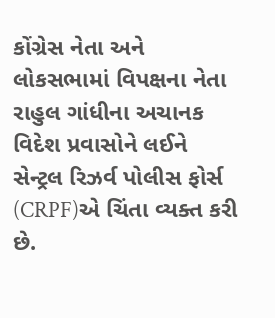કોંગ્રેસ નેતા અને લોકસભામાં વિપક્ષના નેતા રાહુલ ગાંધીના અચાનક વિદેશ પ્રવાસોને લઈને સેન્ટ્રલ રિઝર્વ પોલીસ ફોર્સ (CRPF)એ ચિંતા વ્યક્ત કરી છે.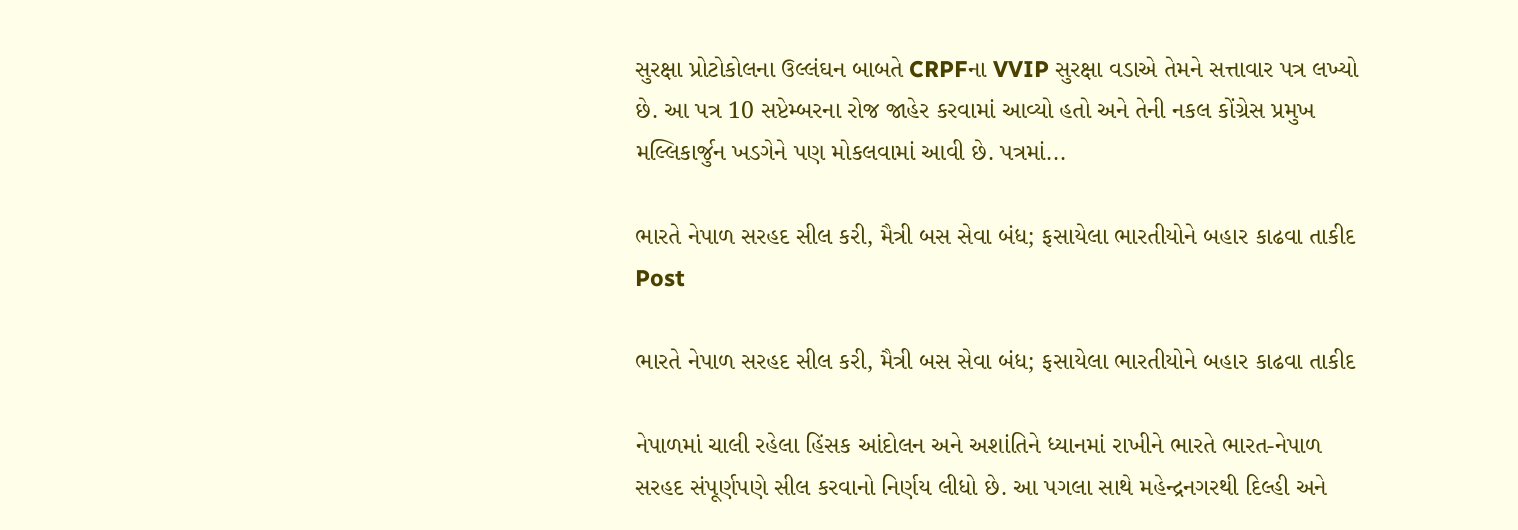સુરક્ષા પ્રોટોકોલના ઉલ્લંઘન બાબતે CRPFના VVIP સુરક્ષા વડાએ તેમને સત્તાવાર પત્ર લખ્યો છે. આ પત્ર 10 સપ્ટેમ્બરના રોજ જાહેર કરવામાં આવ્યો હતો અને તેની નકલ કોંગ્રેસ પ્રમુખ મલ્લિકાર્જુન ખડગેને પણ મોકલવામાં આવી છે. પત્રમાં...

ભારતે નેપાળ સરહદ સીલ કરી, મૈત્રી બસ સેવા બંધ; ફસાયેલા ભારતીયોને બહાર કાઢવા તાકીદ
Post

ભારતે નેપાળ સરહદ સીલ કરી, મૈત્રી બસ સેવા બંધ; ફસાયેલા ભારતીયોને બહાર કાઢવા તાકીદ

નેપાળમાં ચાલી રહેલા હિંસક આંદોલન અને અશાંતિને ધ્યાનમાં રાખીને ભારતે ભારત-નેપાળ સરહદ સંપૂર્ણપણે સીલ કરવાનો નિર્ણય લીધો છે. આ પગલા સાથે મહેન્દ્રનગરથી દિલ્હી અને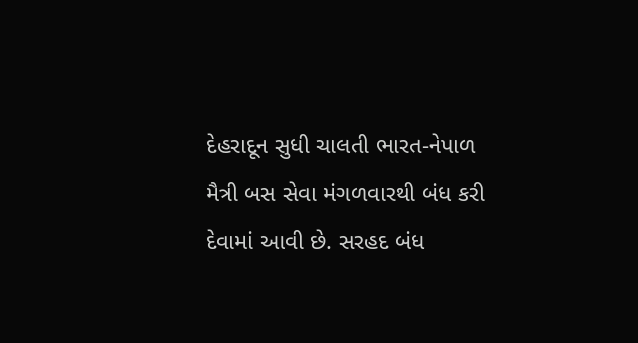દેહરાદૂન સુધી ચાલતી ભારત-નેપાળ મૈત્રી બસ સેવા મંગળવારથી બંધ કરી દેવામાં આવી છે. સરહદ બંધ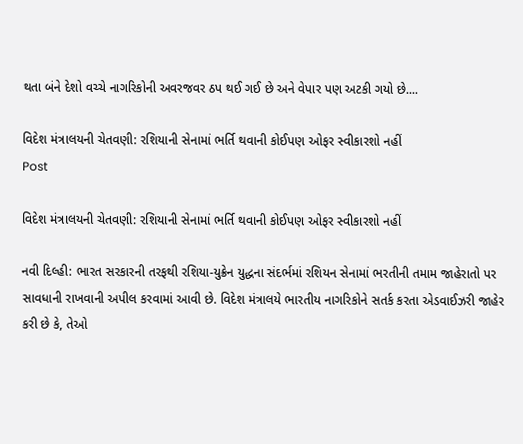થતા બંને દેશો વચ્ચે નાગરિકોની અવરજવર ઠપ થઈ ગઈ છે અને વેપાર પણ અટકી ગયો છે....

વિદેશ મંત્રાલયની ચેતવણી: રશિયાની સેનામાં ભર્તિ થવાની કોઈપણ ઓફર સ્વીકારશો નહીં
Post

વિદેશ મંત્રાલયની ચેતવણી: રશિયાની સેનામાં ભર્તિ થવાની કોઈપણ ઓફર સ્વીકારશો નહીં

નવી દિલ્હી: ભારત સરકારની તરફથી રશિયા-યુક્રેન યુદ્ધના સંદર્ભમાં રશિયન સેનામાં ભરતીની તમામ જાહેરાતો પર સાવધાની રાખવાની અપીલ કરવામાં આવી છે. વિદેશ મંત્રાલયે ભારતીય નાગરિકોને સતર્ક કરતા એડવાઈઝરી જાહેર કરી છે કે, તેઓ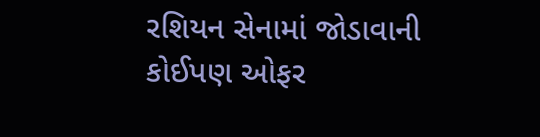રશિયન સેનામાં જોડાવાની કોઈપણ ઓફર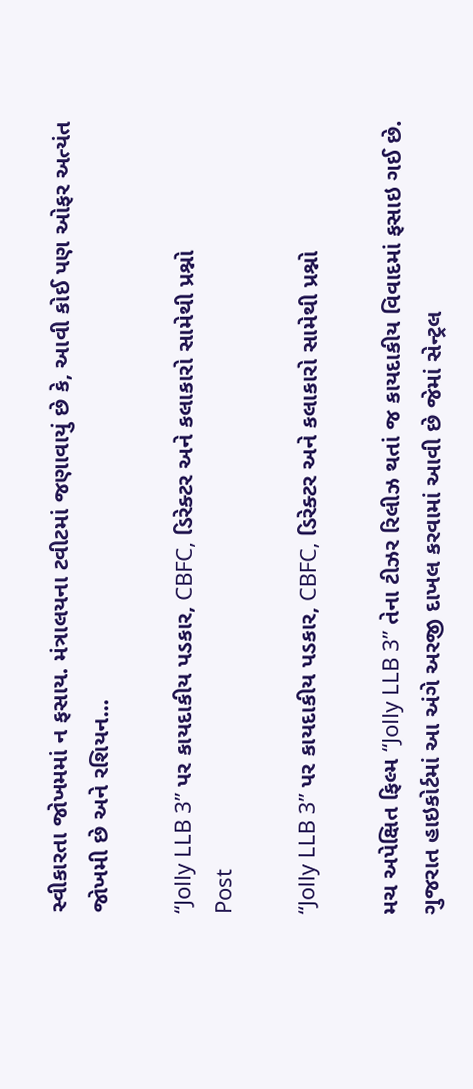સ્વીકારતા જોખમમાં ન ફસાય. મંત્રાલયના ટવીટમાં જણાવાયું છે કે, આવી કોઈ પણ ઓફર અત્યંત જોખમી છે અને રશિયન...

“Jolly LLB 3” પર કાયદાકીય પડકાર, CBFC, ડિરેક્ટર અને કલાકારો સામેથી પ્રશ્નો
Post

“Jolly LLB 3” પર કાયદાકીય પડકાર, CBFC, ડિરેક્ટર અને કલાકારો સામેથી પ્રશ્નો

મચ અપેક્ષિત ફિલ્મ “Jolly LLB 3” તેના ટીઝર રિલીઝ થતાં જ કાયદાકીય વિવાદમાં ફસાઇ ગઈ છે. ગુજરાત હાઇકોર્ટમાં આ અંગે અરજી દાખલ કરવામાં આવી છે જેમાં સેન્ટ્રલ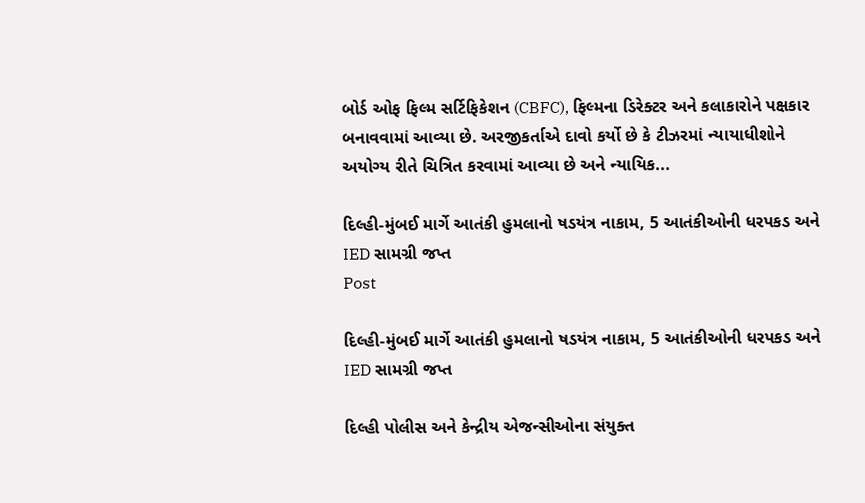બોર્ડ ઓફ ફિલ્મ સર્ટિફિકેશન (CBFC), ફિલ્મના ડિરેક્ટર અને કલાકારોને પક્ષકાર બનાવવામાં આવ્યા છે. અરજીકર્તાએ દાવો કર્યો છે કે ટીઝરમાં ન્યાયાધીશોને અયોગ્ય રીતે ચિત્રિત કરવામાં આવ્યા છે અને ન્યાયિક...

દિલ્હી-મુંબઈ માર્ગે આતંકી હુમલાનો ષડયંત્ર નાકામ, 5 આતંકીઓની ધરપકડ અને IED સામગ્રી જપ્ત
Post

દિલ્હી-મુંબઈ માર્ગે આતંકી હુમલાનો ષડયંત્ર નાકામ, 5 આતંકીઓની ધરપકડ અને IED સામગ્રી જપ્ત

દિલ્હી પોલીસ અને કેન્દ્રીય એજન્સીઓના સંયુક્ત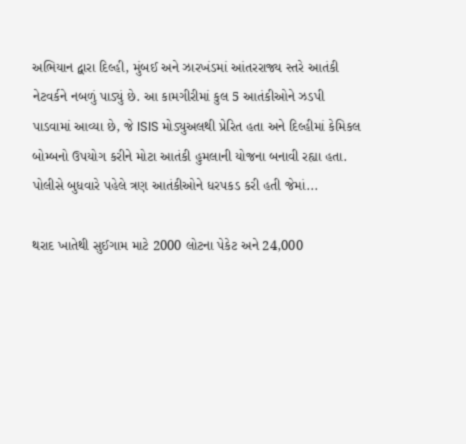અભિયાન દ્વારા દિલ્હી, મુંબઈ અને ઝારખંડમાં આંતરરાજ્ય સ્તરે આતંકી નેટવર્કને નબળું પાડ્યું છે. આ કામગીરીમાં કુલ 5 આતંકીઓને ઝડપી પાડવામાં આવ્યા છે, જે ISIS મોડ્યુઅલથી પ્રેરિત હતા અને દિલ્હીમાં કેમિકલ બોમ્બનો ઉપયોગ કરીને મોટા આતંકી હુમલાની યોજના બનાવી રહ્યા હતા. પોલીસે બુધવારે પહેલે ત્રણ આતંકીઓને ધરપકડ કરી હતી જેમાં...

થરાદ ખાતેથી સુઈગામ માટે 2000 લોટના પેકેટ અને 24,000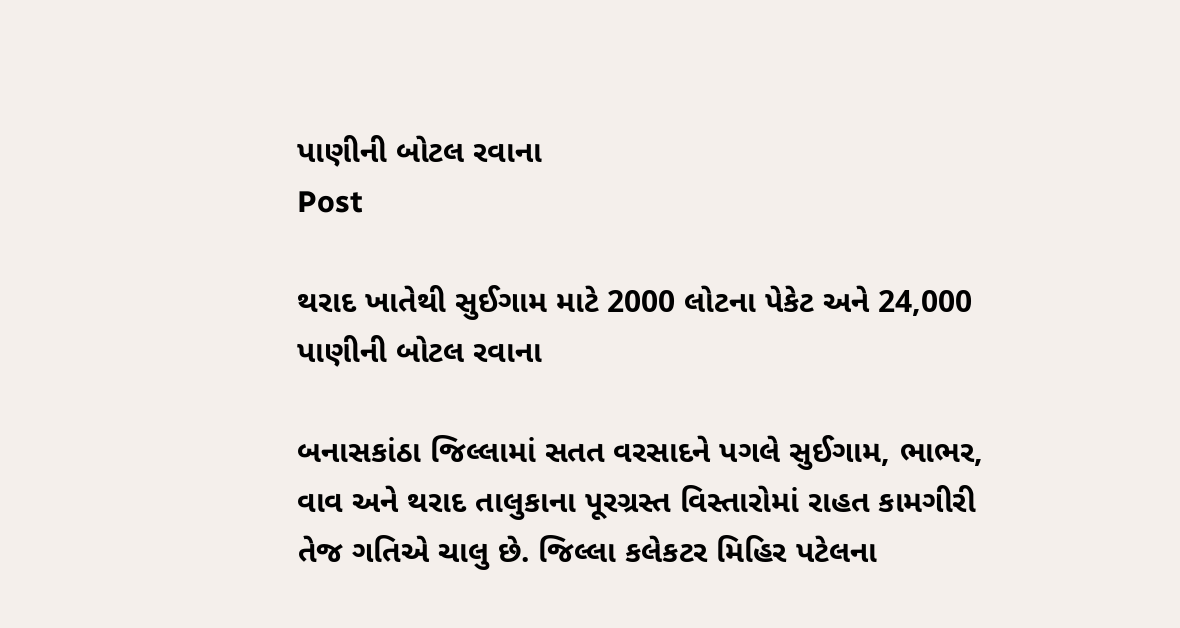પાણીની બોટલ રવાના
Post

થરાદ ખાતેથી સુઈગામ માટે 2000 લોટના પેકેટ અને 24,000 પાણીની બોટલ રવાના

બનાસકાંઠા જિલ્લામાં સતત વરસાદને પગલે સુઈગામ, ભાભર, વાવ અને થરાદ તાલુકાના પૂરગ્રસ્ત વિસ્તારોમાં રાહત કામગીરી તેજ ગતિએ ચાલુ છે. જિલ્લા કલેકટર મિહિર પટેલના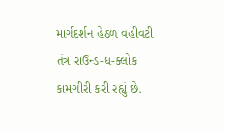માર્ગદર્શન હેઠળ વહીવટી તંત્ર રાઉન્ડ-ધ-ક્લોક કામગીરી કરી રહ્યું છે.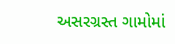અસરગ્રસ્ત ગામોમાં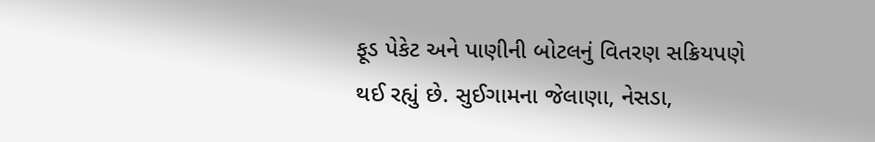ફૂડ પેકેટ અને પાણીની બોટલનું વિતરણ સક્રિયપણે થઈ રહ્યું છે. સુઈગામના જેલાણા, નેસડા,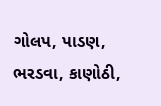ગોલપ, પાડણ, ભરડવા, કાણોઠી,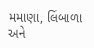મમાણા, લિંબાળા અને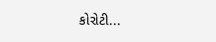કોરોટી...